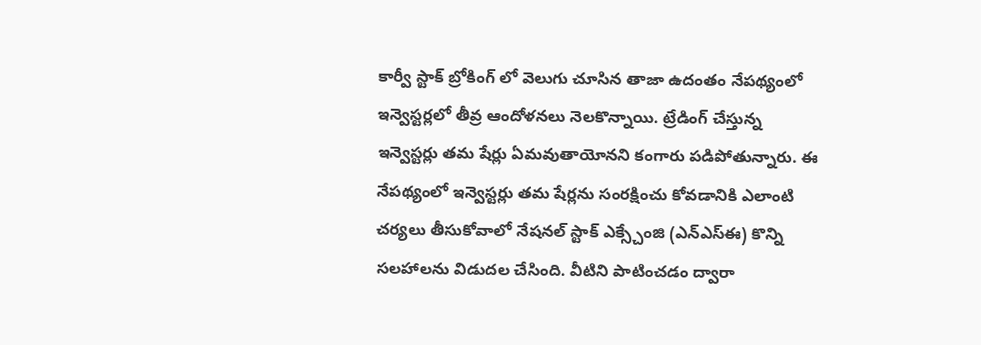కార్వీ స్టాక్ బ్రోకింగ్ లో వెలుగు చూసిన తాజా ఉదంతం నేపథ్యంలో ఇన్వెస్టర్లలో తీవ్ర ఆందోళనలు నెలకొన్నాయి. ట్రేడింగ్ చేస్తున్న ఇన్వెస్టర్లు తమ షేర్లు ఏమవుతాయోనని కంగారు పడిపోతున్నారు. ఈ నేపథ్యంలో ఇన్వెస్టర్లు తమ షేర్లను సంరక్షించు కోవడానికి ఎలాంటి చర్యలు తీసుకోవాలో నేషనల్ స్టాక్ ఎక్స్చేంజి (ఎన్ఎస్ఈ) కొన్ని సలహాలను విడుదల చేసింది. వీటిని పాటించడం ద్వారా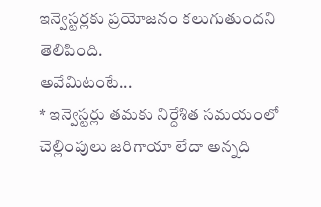ఇన్వెస్టర్లకు ప్రయోజనం కలుగుతుందని తెలిపింది.
అవేమిటంటే...
* ఇన్వెస్టర్లు తమకు నిర్దేశిత సమయంలో చెల్లింపులు జరిగాయా లేదా అన్నది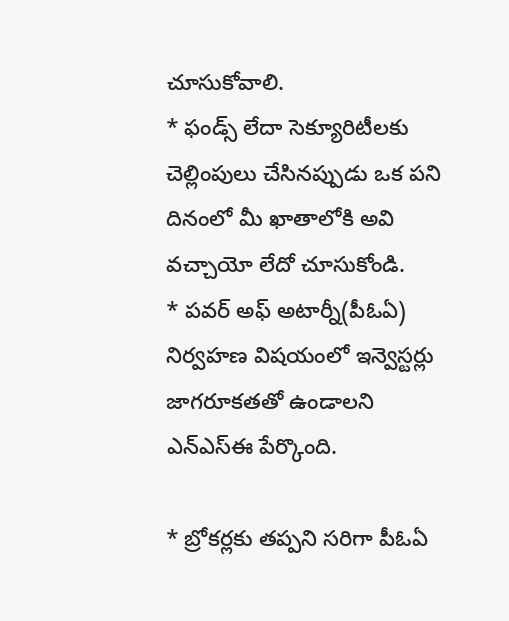చూసుకోవాలి.
* ఫండ్స్ లేదా సెక్యూరిటీలకు చెల్లింపులు చేసినప్పుడు ఒక పని దినంలో మీ ఖాతాలోకి అవి వచ్చాయో లేదో చూసుకోండి.
* పవర్ అఫ్ అటార్నీ(పీఓఏ) నిర్వహణ విషయంలో ఇన్వెస్టర్లు జాగరూకతతో ఉండాలని ఎన్ఎస్ఈ పేర్కొంది.

* బ్రోకర్లకు తప్పని సరిగా పీఓఏ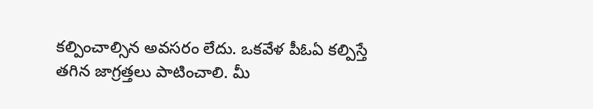కల్పించాల్సిన అవసరం లేదు. ఒకవేళ పీఓఏ కల్పిస్తే తగిన జాగ్రత్తలు పాటించాలి. మీ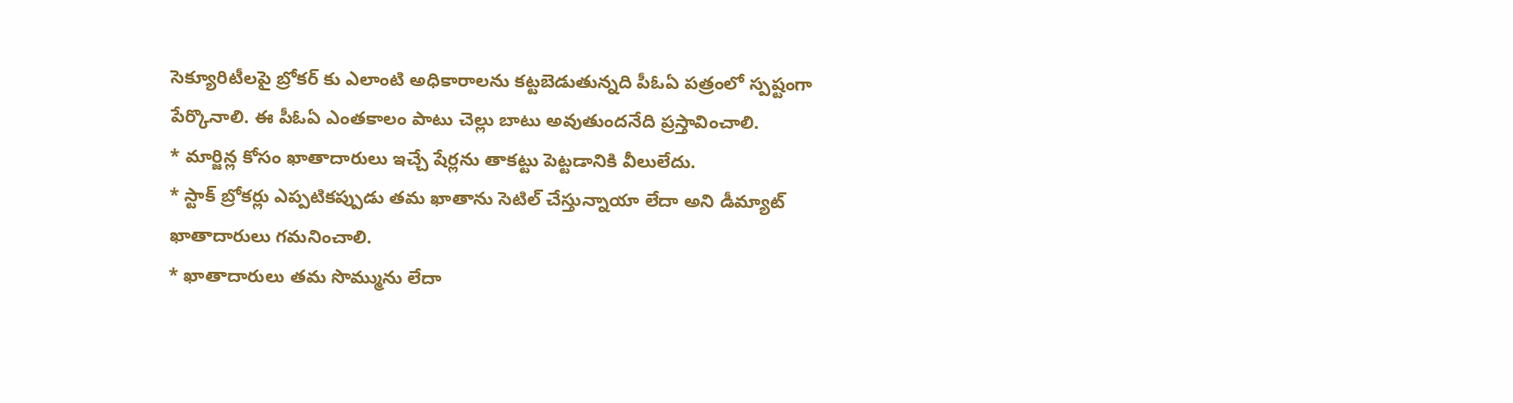సెక్యూరిటీలపై బ్రోకర్ కు ఎలాంటి అధికారాలను కట్టబెడుతున్నది పీఓఏ పత్రంలో స్పష్టంగా పేర్కొనాలి. ఈ పీఓఏ ఎంతకాలం పాటు చెల్లు బాటు అవుతుందనేది ప్రస్తావించాలి.
* మార్జిన్ల కోసం ఖాతాదారులు ఇచ్చే షేర్లను తాకట్టు పెట్టడానికి వీలులేదు.
* స్టాక్ బ్రోకర్లు ఎప్పటికప్పుడు తమ ఖాతాను సెటిల్ చేస్తున్నాయా లేదా అని డీమ్యాట్ ఖాతాదారులు గమనించాలి.
* ఖాతాదారులు తమ సొమ్మును లేదా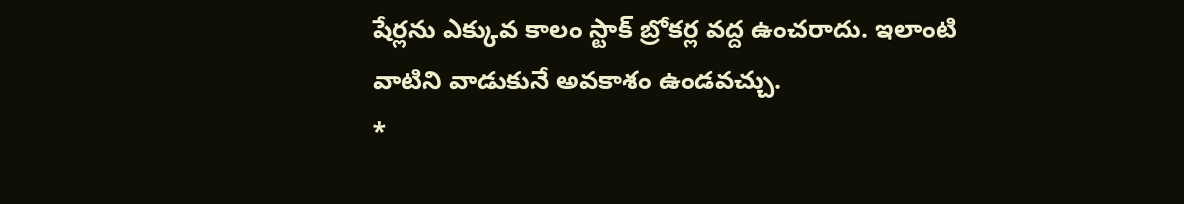షేర్లను ఎక్కువ కాలం స్టాక్ బ్రోకర్ల వద్ద ఉంచరాదు. ఇలాంటి వాటిని వాడుకునే అవకాశం ఉండవచ్చు.
*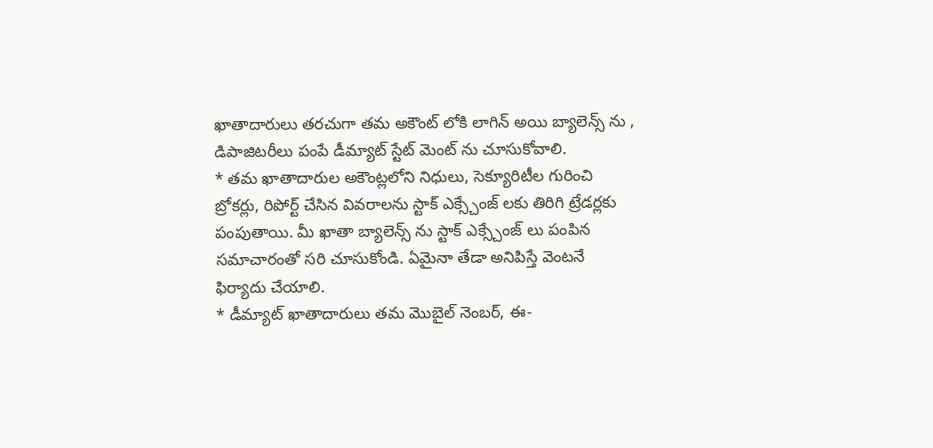ఖాతాదారులు తరచుగా తమ అకౌంట్ లోకి లాగిన్ అయి బ్యాలెన్స్ ను , డిపాజిటరీలు పంపే డీమ్యాట్ స్టేట్ మెంట్ ను చూసుకోవాలి.
* తమ ఖాతాదారుల అకౌంట్లలోని నిధులు, సెక్యూరిటీల గురించి బ్రోకర్లు, రిపోర్ట్ చేసిన వివరాలను స్టాక్ ఎక్స్చేంజ్ లకు తిరిగి ట్రేడర్లకు పంపుతాయి. మీ ఖాతా బ్యాలెన్స్ ను స్టాక్ ఎక్స్చేంజ్ లు పంపిన సమాచారంతో సరి చూసుకోండి. ఏమైనా తేడా అనిపిస్తే వెంటనే ఫిర్యాదు చేయాలి.
* డీమ్యాట్ ఖాతాదారులు తమ మొబైల్ నెంబర్, ఈ-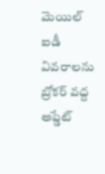మెయిల్ ఐడీ వివరాలను బ్రోకర్ వద్ద అప్డేట్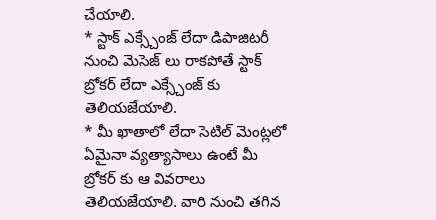చేయాలి.
* స్టాక్ ఎక్స్చేంజ్ లేదా డిపాజిటరీ నుంచి మెసెజ్ లు రాకపోతే స్టాక్ బ్రోకర్ లేదా ఎక్స్చేంజ్ కు తెలియజేయాలి.
* మీ ఖాతాలో లేదా సెటిల్ మెంట్లలో ఏమైనా వ్యత్యాసాలు ఉంటే మీ బ్రోకర్ కు ఆ వివరాలు తెలియజేయాలి. వారి నుంచి తగిన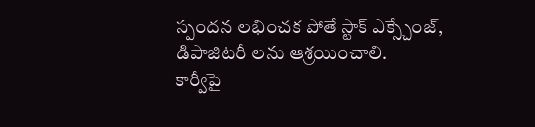స్పందన లభించక పోతే స్టాక్ ఎక్స్చేంజ్, డిపాజిటరీ లను ఆశ్రయించాలి.
కార్వీపై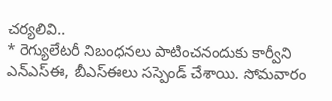చర్యలివి..
* రెగ్యులేటరీ నిబంధనలు పాటించనందుకు కార్వీని ఎన్ఎస్ఈ, బీఎస్ఈలు సస్పెండ్ చేశాయి. సోమవారం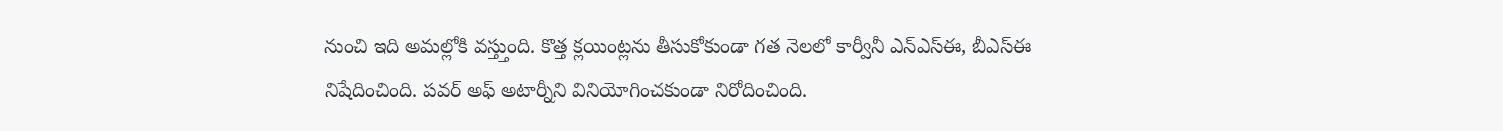నుంచి ఇది అమల్లోకి వస్త్తుంది. కొత్త క్లయింట్లను తీసుకోకుండా గత నెలలో కార్వీనీ ఎన్ఎస్ఈ, బీఎస్ఈ నిషేదించింది. పవర్ అఫ్ అటార్నీని వినియోగించకుండా నిరోదించింది.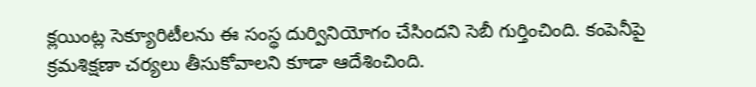క్లయింట్ల సెక్యూరిటీలను ఈ సంస్థ దుర్వినియోగం చేసిందని సెబీ గుర్తించింది. కంపెనీపై క్రమశిక్షణా చర్యలు తీసుకోవాలని కూడా ఆదేశించింది.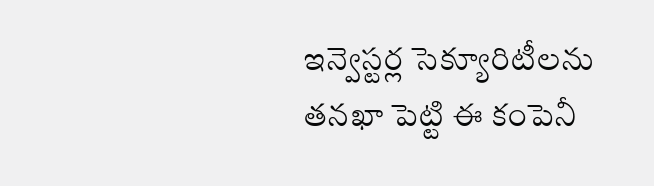ఇన్వెస్టర్ల సెక్యూరిటీలను తనఖా పెట్టి ఈ కంపెనీ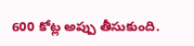600 కోట్ల అప్పు తీసుకుంది.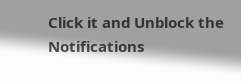Click it and Unblock the Notifications